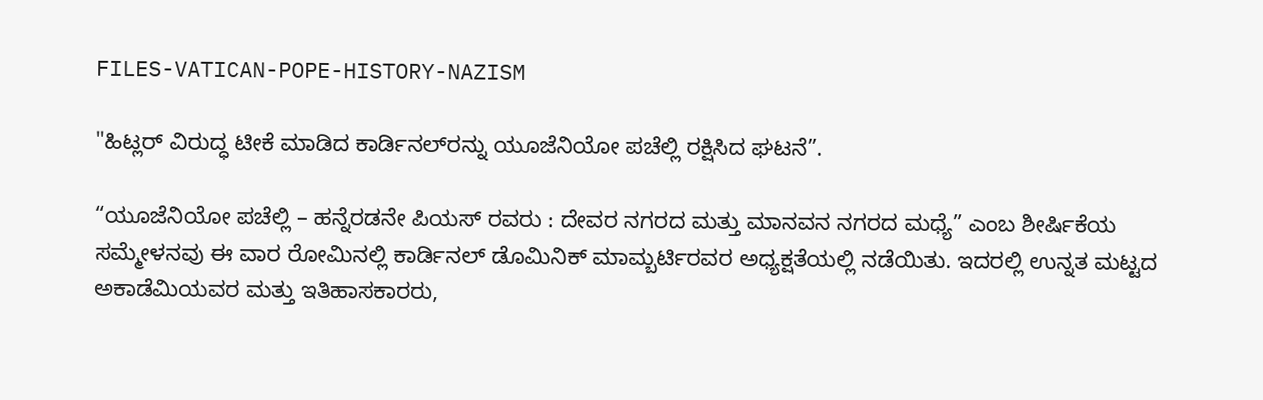FILES-VATICAN-POPE-HISTORY-NAZISM

"ಹಿಟ್ಲರ್‌ ವಿರುದ್ಧ ಟೀಕೆ ಮಾಡಿದ ಕಾರ್ಡಿನಲ್‌ರನ್ನು ಯೂಜೆನಿಯೋ ಪಚೆಲ್ಲಿ ರಕ್ಷಿಸಿದ ಘಟನೆ”.

“ಯೂಜೆನಿಯೋ ಪಚೆಲ್ಲಿ – ಹನ್ನೆರಡನೇ ಪಿಯಸ್ ರವರು : ದೇವರ ನಗರದ ಮತ್ತು ಮಾನವನ ನಗರದ ಮಧ್ಯೆ” ಎಂಬ ಶೀರ್ಷಿಕೆಯ ಸಮ್ಮೇಳನವು ಈ ವಾರ ರೋಮಿನಲ್ಲಿ ಕಾರ್ಡಿನಲ್ ಡೊಮಿನಿಕ್ ಮಾಮ್ಬರ್ಟಿರವರ ಅಧ್ಯಕ್ಷತೆಯಲ್ಲಿ ನಡೆಯಿತು. ಇದರಲ್ಲಿ ಉನ್ನತ ಮಟ್ಟದ ಅಕಾಡೆಮಿಯವರ ಮತ್ತು ಇತಿಹಾಸಕಾರರು,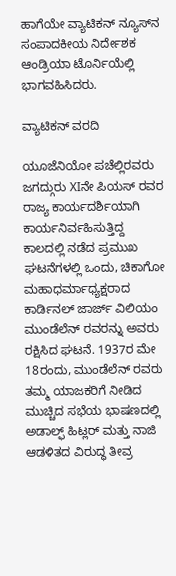ಹಾಗೆಯೇ ವ್ಯಾಟಿಕನ್ ನ್ಯೂಸ್‌ನ ಸಂಪಾದಕೀಯ ನಿರ್ದೇಶಕ ಆಂಡ್ರಿಯಾ ಟೊರ್ನಿಯೆಲ್ಲಿ ಭಾಗವಹಿಸಿದರು.

ವ್ಯಾಟಿಕನ್ ವರದಿ

ಯೂಜೆನಿಯೋ ಪಚೆಲ್ಲಿರವರು ಜಗದ್ಗುರು XIನೇ ಪಿಯಸ್ ರವರ ರಾಜ್ಯ ಕಾರ್ಯದರ್ಶಿಯಾಗಿ ಕಾರ್ಯನಿರ್ವಹಿಸುತ್ತಿದ್ದ ಕಾಲದಲ್ಲಿ ನಡೆದ ಪ್ರಮುಖ ಘಟನೆಗಳಲ್ಲಿ ಒಂದು, ಚಿಕಾಗೋ ಮಹಾಧರ್ಮಾಧ್ಯಕ್ಷರಾದ ಕಾರ್ಡಿನಲ್ ಜಾರ್ಜ್ ವಿಲಿಯಂ ಮುಂಡೆಲೆನ್ ರವರನ್ನು ಅವರು ರಕ್ಷಿಸಿದ ಘಟನೆ. 1937ರ ಮೇ 18ರಂದು, ಮುಂಡೆಲೆನ್ ರವರು ತಮ್ಮ ಯಾಜಕರಿಗೆ ನೀಡಿದ ಮುಚ್ಚಿದ ಸಭೆಯ ಭಾಷಣದಲ್ಲಿ ಅಡಾಲ್ಫ್ ಹಿಟ್ಲರ್ ಮತ್ತು ನಾಜಿ ಆಡಳಿತದ ವಿರುದ್ಧ ತೀವ್ರ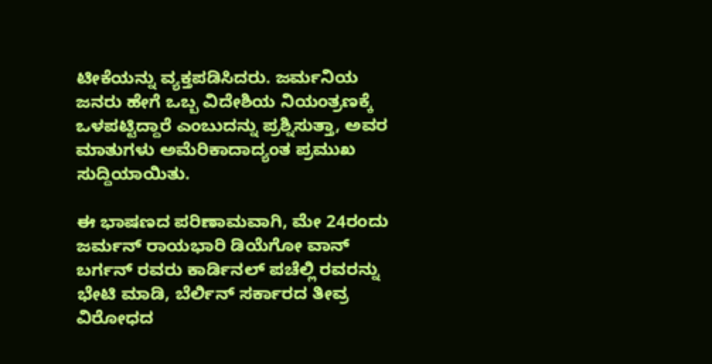ಟೀಕೆಯನ್ನು ವ್ಯಕ್ತಪಡಿಸಿದರು. ಜರ್ಮನಿಯ ಜನರು ಹೇಗೆ ಒಬ್ಬ ವಿದೇಶಿಯ ನಿಯಂತ್ರಣಕ್ಕೆ ಒಳಪಟ್ಟಿದ್ದಾರೆ ಎಂಬುದನ್ನು ಪ್ರಶ್ನಿಸುತ್ತಾ, ಅವರ ಮಾತುಗಳು ಅಮೆರಿಕಾದಾದ್ಯಂತ ಪ್ರಮುಖ ಸುದ್ದಿಯಾಯಿತು.

ಈ ಭಾಷಣದ ಪರಿಣಾಮವಾಗಿ, ಮೇ 24ರಂದು ಜರ್ಮನ್ ರಾಯಭಾರಿ ಡಿಯೆಗೋ ವಾನ್ ಬರ್ಗನ್ ರವರು ಕಾರ್ಡಿನಲ್ ಪಚೆಲ್ಲಿ ರವರನ್ನು ಭೇಟಿ ಮಾಡಿ, ಬೆರ್ಲಿನ್ ಸರ್ಕಾರದ ತೀವ್ರ ವಿರೋಧದ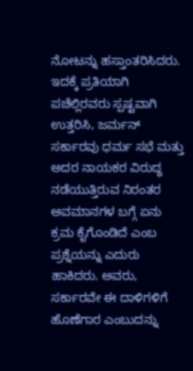ನೋಟನ್ನು ಹಸ್ತಾಂತರಿಸಿದರು. ಇದಕ್ಕೆ ಪ್ರತಿಯಾಗಿ ಪಚೆಲ್ಲಿರವರು ಸ್ಪಷ್ಟವಾಗಿ ಉತ್ತರಿಸಿ, ಜರ್ಮನ್ ಸರ್ಕಾರವು ಧರ್ಮ ಸಭೆ ಮತ್ತು ಅದರ ನಾಯಕರ ವಿರುದ್ಧ ನಡೆಯುತ್ತಿರುವ ನಿರಂತರ ಅವಮಾನಗಳ ಬಗ್ಗೆ ಏನು ಕ್ರಮ ಕೈಗೊಂಡಿದೆ ಎಂಬ ಪ್ರಶ್ನೆಯನ್ನು ಎದುರು ಹಾಕಿದರು. ಅವರು, ಸರ್ಕಾರವೇ ಈ ದಾಳಿಗಳಿಗೆ ಹೊಣೆಗಾರ ಎಂಬುದನ್ನು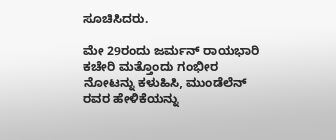ಸೂಚಿಸಿದರು.

ಮೇ 29ರಂದು ಜರ್ಮನ್ ರಾಯಭಾರಿ ಕಚೇರಿ ಮತ್ತೊಂದು ಗಂಭೀರ ನೋಟನ್ನು ಕಳುಹಿಸಿ, ಮುಂಡೆಲೆನ್ ರವರ ಹೇಳಿಕೆಯನ್ನು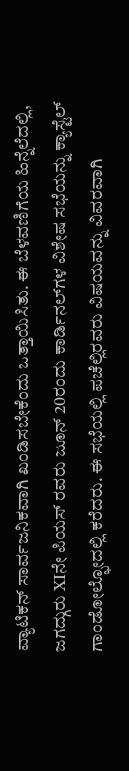ವ್ಯಾಟಿಕನ್ ಸಾರ್ವಜನಿಕವಾಗಿ ಖಂಡಿಸಬೇಕೆಂದು ಒತ್ತಾಯಿಸಿತು. ಈ ಬೆಳವಣಿಗೆಯ ಹಿನ್ನೆಲೆದಲ್ಲಿ, ಜಗದ್ಗುರು XIನೇ ಪಿಯಸ್ ರವರು ಜೂನ್ 20ರಂದು ಕಾರ್ಡಿನಲ್‌ಗಳ ವಿಶೇಷ ಸಭೆಯನ್ನು ಕ್ಯಾಸ್ಟೆಲ್ ಗಾಂಡೋಲ್ಫೋದಲ್ಲಿ ಕರೆದರು. ಈ ಸಭೆಯಲ್ಲಿ ಪಚೆಲ್ಲಿರವರು ವಿಷಯವನ್ನು ವಿವರವಾಗಿ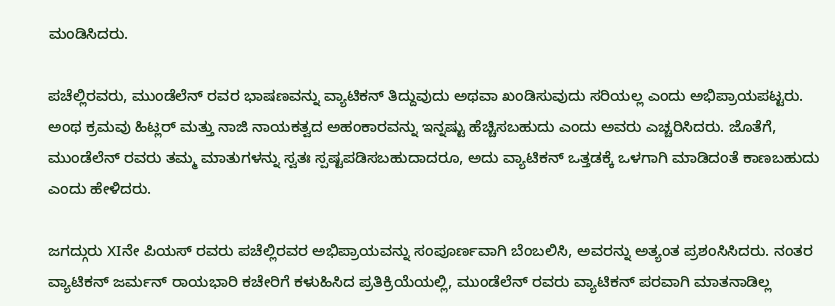ಮಂಡಿಸಿದರು.

ಪಚೆಲ್ಲಿರವರು, ಮುಂಡೆಲೆನ್ ರವರ ಭಾಷಣವನ್ನು ವ್ಯಾಟಿಕನ್ ತಿದ್ದುವುದು ಅಥವಾ ಖಂಡಿಸುವುದು ಸರಿಯಲ್ಲ ಎಂದು ಅಭಿಪ್ರಾಯಪಟ್ಟರು. ಅಂಥ ಕ್ರಮವು ಹಿಟ್ಲರ್ ಮತ್ತು ನಾಜಿ ನಾಯಕತ್ವದ ಅಹಂಕಾರವನ್ನು ಇನ್ನಷ್ಟು ಹೆಚ್ಚಿಸಬಹುದು ಎಂದು ಅವರು ಎಚ್ಚರಿಸಿದರು. ಜೊತೆಗೆ, ಮುಂಡೆಲೆನ್ ರವರು ತಮ್ಮ ಮಾತುಗಳನ್ನು ಸ್ವತಃ ಸ್ಪಷ್ಟಪಡಿಸಬಹುದಾದರೂ, ಅದು ವ್ಯಾಟಿಕನ್ ಒತ್ತಡಕ್ಕೆ ಒಳಗಾಗಿ ಮಾಡಿದಂತೆ ಕಾಣಬಹುದು ಎಂದು ಹೇಳಿದರು.

ಜಗದ್ಗುರು XIನೇ ಪಿಯಸ್ ರವರು ಪಚೆಲ್ಲಿರವರ ಅಭಿಪ್ರಾಯವನ್ನು ಸಂಪೂರ್ಣವಾಗಿ ಬೆಂಬಲಿಸಿ, ಅವರನ್ನು ಅತ್ಯಂತ ಪ್ರಶಂಸಿಸಿದರು. ನಂತರ ವ್ಯಾಟಿಕನ್ ಜರ್ಮನ್ ರಾಯಭಾರಿ ಕಚೇರಿಗೆ ಕಳುಹಿಸಿದ ಪ್ರತಿಕ್ರಿಯೆಯಲ್ಲಿ, ಮುಂಡೆಲೆನ್ ರವರು ವ್ಯಾಟಿಕನ್ ಪರವಾಗಿ ಮಾತನಾಡಿಲ್ಲ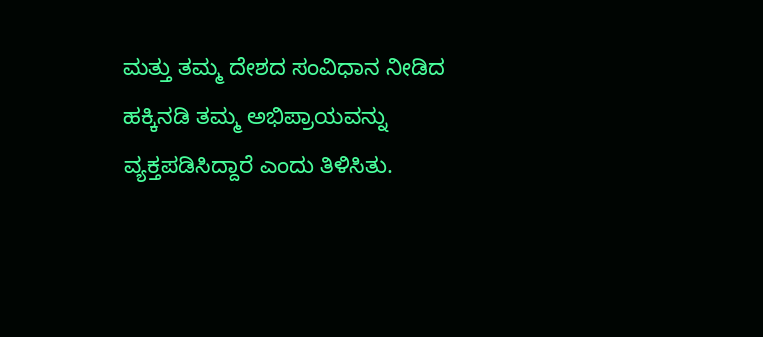ಮತ್ತು ತಮ್ಮ ದೇಶದ ಸಂವಿಧಾನ ನೀಡಿದ ಹಕ್ಕಿನಡಿ ತಮ್ಮ ಅಭಿಪ್ರಾಯವನ್ನು ವ್ಯಕ್ತಪಡಿಸಿದ್ದಾರೆ ಎಂದು ತಿಳಿಸಿತು.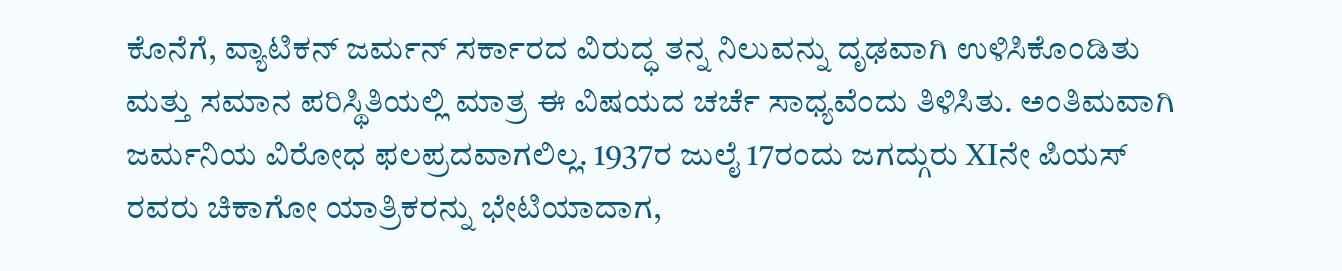ಕೊನೆಗೆ, ವ್ಯಾಟಿಕನ್ ಜರ್ಮನ್ ಸರ್ಕಾರದ ವಿರುದ್ಧ ತನ್ನ ನಿಲುವನ್ನು ದೃಢವಾಗಿ ಉಳಿಸಿಕೊಂಡಿತು ಮತ್ತು ಸಮಾನ ಪರಿಸ್ಥಿತಿಯಲ್ಲಿ ಮಾತ್ರ ಈ ವಿಷಯದ ಚರ್ಚೆ ಸಾಧ್ಯವೆಂದು ತಿಳಿಸಿತು. ಅಂತಿಮವಾಗಿ ಜರ್ಮನಿಯ ವಿರೋಧ ಫಲಪ್ರದವಾಗಲಿಲ್ಲ. 1937ರ ಜುಲೈ 17ರಂದು ಜಗದ್ಗುರು XIನೇ ಪಿಯಸ್ ರವರು ಚಿಕಾಗೋ ಯಾತ್ರಿಕರನ್ನು ಭೇಟಿಯಾದಾಗ,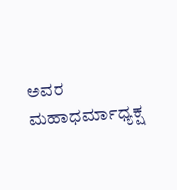ಅವರ ಮಹಾಧರ್ಮಾಧ್ಯಕ್ಷ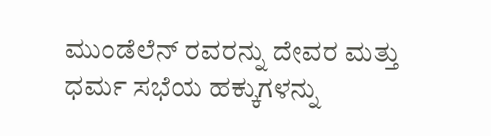ಮುಂಡೆಲೆನ್ ರವರನ್ನು ದೇವರ ಮತ್ತು ಧರ್ಮ ಸಭೆಯ ಹಕ್ಕುಗಳನ್ನು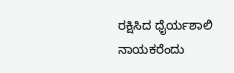ರಕ್ಷಿಸಿದ ಧೈರ್ಯಶಾಲಿ ನಾಯಕರೆಂದು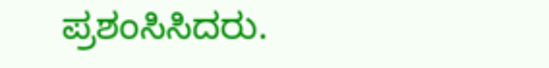ಪ್ರಶಂಸಿಸಿದರು.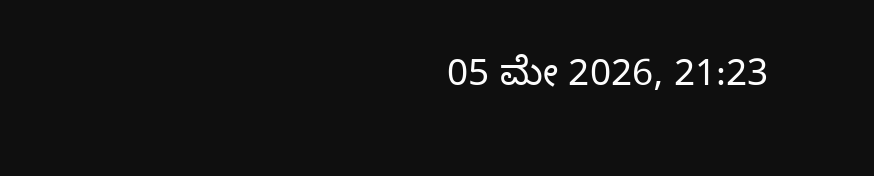05 ಮೇ 2026, 21:23